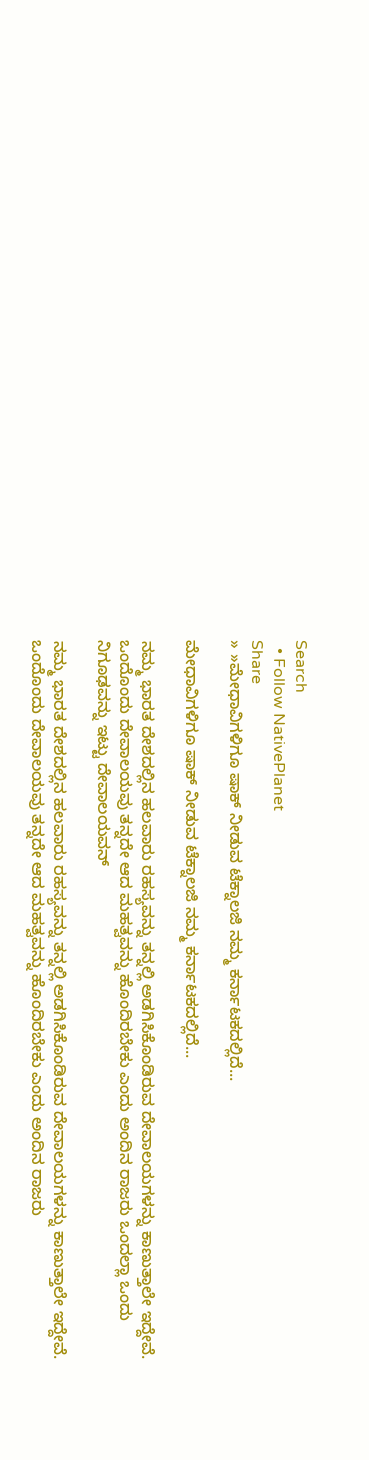Search
  • Follow NativePlanet
Share
» »ಮೇಧಾವಿಗಳಿಗೂ ಷಾಕ್ ನೀಡುವ ಟೆಕ್ನಾಲಜಿ ನಮ್ಮ ಕರ್ನಾಟಕದಲ್ಲಿದೆ...

ಮೇಧಾವಿಗಳಿಗೂ ಷಾಕ್ ನೀಡುವ ಟೆಕ್ನಾಲಜಿ ನಮ್ಮ ಕರ್ನಾಟಕದಲ್ಲಿದೆ...

ನಮ್ಮ ಭಾರತ ದೇಶದಲ್ಲಿನ ಹಲವಾರು ರಹಸ್ಯವನ್ನು ತನ್ನಲ್ಲಿ ಅಡಗಿಸಿಕೊಂಡಿರುವ ದೇವಾಲಯಗಳನ್ನು ಕಾಣುತ್ತಾಲೇ ಇದ್ದೇವೆ. ಒಂದೊಂದು ದೇವಾಲಯವು ತನ್ನದೇ ಆದ ಮಹತ್ವವನ್ನು ಹೊಂದಿರಬೇಕು ಎಂದು ಅಂದಿನ ರಾಜರು ಒಂದಲ್ಲಾ ಒಂದು ನಿಗೂಢವನ್ನು ಇಟ್ಟು ದೇವಾಲಯವನ್

ನಮ್ಮ ಭಾರತ ದೇಶದಲ್ಲಿನ ಹಲವಾರು ರಹಸ್ಯವನ್ನು ತನ್ನಲ್ಲಿ ಅಡಗಿಸಿಕೊಂಡಿರುವ ದೇವಾಲಯಗಳನ್ನು ಕಾಣುತ್ತಾಲೇ ಇದ್ದೇವೆ. ಒಂದೊಂದು ದೇವಾಲಯವು ತನ್ನದೇ ಆದ ಮಹತ್ವವನ್ನು ಹೊಂದಿರಬೇಕು ಎಂದು ಅಂದಿನ ರಾಜರು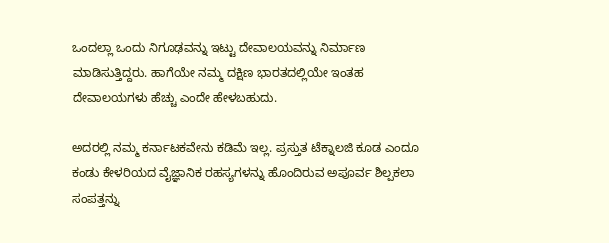ಒಂದಲ್ಲಾ ಒಂದು ನಿಗೂಢವನ್ನು ಇಟ್ಟು ದೇವಾಲಯವನ್ನು ನಿರ್ಮಾಣ ಮಾಡಿಸುತ್ತಿದ್ದರು. ಹಾಗೆಯೇ ನಮ್ಮ ದಕ್ಷಿಣ ಭಾರತದಲ್ಲಿಯೇ ಇಂತಹ ದೇವಾಲಯಗಳು ಹೆಚ್ಚು ಎಂದೇ ಹೇಳಬಹುದು.

ಅದರಲ್ಲಿ ನಮ್ಮ ಕರ್ನಾಟಕವೇನು ಕಡಿಮೆ ಇಲ್ಲ. ಪ್ರಸ್ತುತ ಟೆಕ್ನಾಲಜಿ ಕೂಡ ಎಂದೂ ಕಂಡು ಕೇಳರಿಯದ ವೈಜ್ಞಾನಿಕ ರಹಸ್ಯಗಳನ್ನು ಹೊಂದಿರುವ ಅಪೂರ್ವ ಶಿಲ್ಪಕಲಾ ಸಂಪತ್ತನ್ನು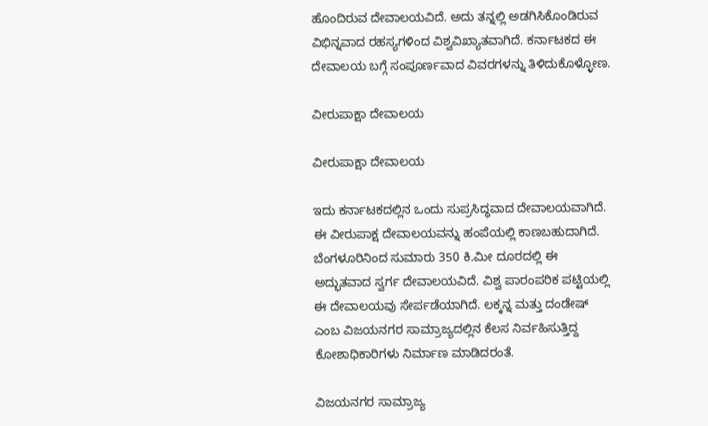ಹೊಂದಿರುವ ದೇವಾಲಯವಿದೆ. ಅದು ತನ್ನಲ್ಲಿ ಅಡಗಿಸಿಕೊಂಡಿರುವ ವಿಭಿನ್ನವಾದ ರಹಸ್ಯಗಳಿಂದ ವಿಶ್ವವಿಖ್ಯಾತವಾಗಿದೆ. ಕರ್ನಾಟಕದ ಈ ದೇವಾಲಯ ಬಗ್ಗೆ ಸಂಪೂರ್ಣವಾದ ವಿವರಗಳನ್ನು ತಿಳಿದುಕೊಳ್ಳೋಣ.

ವೀರುಪಾಕ್ಷಾ ದೇವಾಲಯ

ವೀರುಪಾಕ್ಷಾ ದೇವಾಲಯ

ಇದು ಕರ್ನಾಟಕದಲ್ಲಿನ ಒಂದು ಸುಪ್ರಸಿದ್ಧವಾದ ದೇವಾಲಯವಾಗಿದೆ. ಈ ವೀರುಪಾಕ್ಷ ದೇವಾಲಯವನ್ನು ಹಂಪೆಯಲ್ಲಿ ಕಾಣಬಹುದಾಗಿದೆ. ಬೆಂಗಳೂರಿನಿಂದ ಸುಮಾರು 350 ಕಿ.ಮೀ ದೂರದಲ್ಲಿ ಈ ಅದ್ಭುತವಾದ ಸ್ವರ್ಗ ದೇವಾಲಯವಿದೆ. ವಿಶ್ವ ಪಾರಂಪರಿಕ ಪಟ್ಟಿಯಲ್ಲಿ ಈ ದೇವಾಲಯವು ಸೇರ್ಪಡೆಯಾಗಿದೆ. ಲಕ್ಕನ್ನ ಮತ್ತು ದಂಡೇಷ್ ಎಂಬ ವಿಜಯನಗರ ಸಾಮ್ರಾಜ್ಯದಲ್ಲಿನ ಕೆಲಸ ನಿರ್ವಹಿಸುತ್ತಿದ್ದ ಕೋಶಾಧಿಕಾರಿಗಳು ನಿರ್ಮಾಣ ಮಾಡಿದರಂತೆ.

ವಿಜಯನಗರ ಸಾಮ್ರಾಜ್ಯ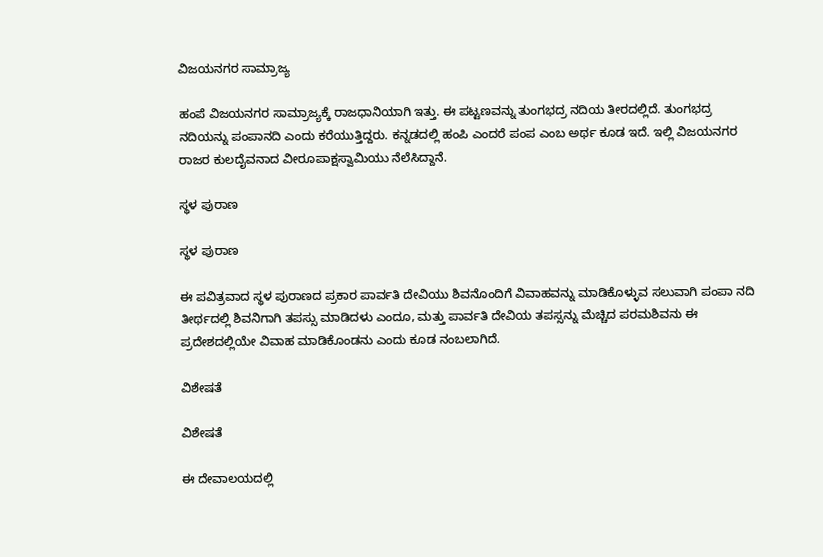ವಿಜಯನಗರ ಸಾಮ್ರಾಜ್ಯ

ಹಂಪೆ ವಿಜಯನಗರ ಸಾಮ್ರಾಜ್ಯಕ್ಕೆ ರಾಜಧಾನಿಯಾಗಿ ಇತ್ತು. ಈ ಪಟ್ಟಣವನ್ನು ತುಂಗಭದ್ರ ನದಿಯ ತೀರದಲ್ಲಿದೆ. ತುಂಗಭದ್ರ ನದಿಯನ್ನು ಪಂಪಾನದಿ ಎಂದು ಕರೆಯುತ್ತಿದ್ದರು. ಕನ್ನಡದಲ್ಲಿ ಹಂಪಿ ಎಂದರೆ ಪಂಪ ಎಂಬ ಅರ್ಥ ಕೂಡ ಇದೆ. ಇಲ್ಲಿ ವಿಜಯನಗರ ರಾಜರ ಕುಲದೈವನಾದ ವೀರೂಪಾಕ್ಷಸ್ವಾಮಿಯು ನೆಲೆಸಿದ್ದಾನೆ.

ಸ್ಥಳ ಪುರಾಣ

ಸ್ಥಳ ಪುರಾಣ

ಈ ಪವಿತ್ರವಾದ ಸ್ಥಳ ಪುರಾಣದ ಪ್ರಕಾರ ಪಾರ್ವತಿ ದೇವಿಯು ಶಿವನೊಂದಿಗೆ ವಿವಾಹವನ್ನು ಮಾಡಿಕೊಳ್ಳುವ ಸಲುವಾಗಿ ಪಂಪಾ ನದಿ ತೀರ್ಥದಲ್ಲಿ ಶಿವನಿಗಾಗಿ ತಪಸ್ಸು ಮಾಡಿದಳು ಎಂದೂ, ಮತ್ತು ಪಾರ್ವತಿ ದೇವಿಯ ತಪಸ್ಸನ್ನು ಮೆಚ್ಚಿದ ಪರಮಶಿವನು ಈ ಪ್ರದೇಶದಲ್ಲಿಯೇ ವಿವಾಹ ಮಾಡಿಕೊಂಡನು ಎಂದು ಕೂಡ ನಂಬಲಾಗಿದೆ.

ವಿಶೇಷತೆ

ವಿಶೇಷತೆ

ಈ ದೇವಾಲಯದಲ್ಲಿ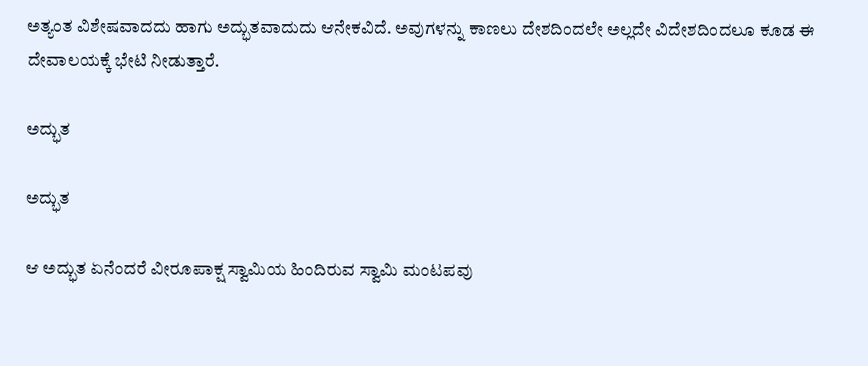ಅತ್ಯಂತ ವಿಶೇಷವಾದದು ಹಾಗು ಅದ್ಭುತವಾದುದು ಆನೇಕವಿದೆ. ಅವುಗಳನ್ನು ಕಾಣಲು ದೇಶದಿಂದಲೇ ಅಲ್ಲದೇ ವಿದೇಶದಿಂದಲೂ ಕೂಡ ಈ ದೇವಾಲಯಕ್ಕೆ ಭೇಟಿ ನೀಡುತ್ತಾರೆ.

ಅದ್ಭುತ

ಅದ್ಭುತ

ಆ ಅದ್ಭುತ ಏನೆಂದರೆ ವೀರೂಪಾಕ್ಷ ಸ್ವಾಮಿಯ ಹಿಂದಿರುವ ಸ್ವಾಮಿ ಮಂಟಪವು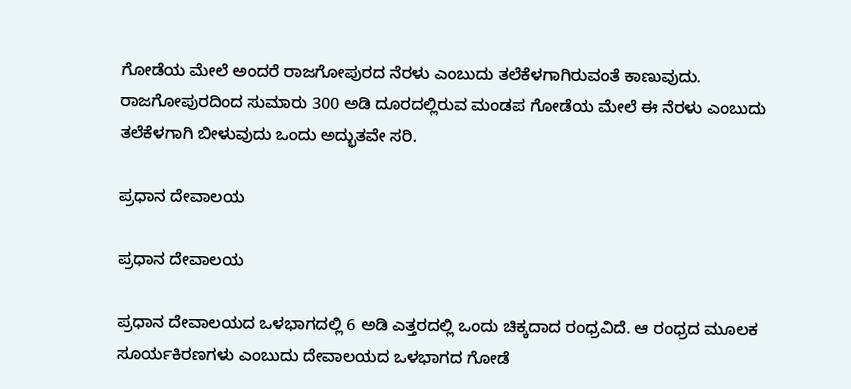ಗೋಡೆಯ ಮೇಲೆ ಅಂದರೆ ರಾಜಗೋಪುರದ ನೆರಳು ಎಂಬುದು ತಲೆಕೆಳಗಾಗಿರುವಂತೆ ಕಾಣುವುದು. ರಾಜಗೋಪುರದಿಂದ ಸುಮಾರು 300 ಅಡಿ ದೂರದಲ್ಲಿರುವ ಮಂಡಪ ಗೋಡೆಯ ಮೇಲೆ ಈ ನೆರಳು ಎಂಬುದು ತಲೆಕೆಳಗಾಗಿ ಬೀಳುವುದು ಒಂದು ಅದ್ಭುತವೇ ಸರಿ.

ಪ್ರಧಾನ ದೇವಾಲಯ

ಪ್ರಧಾನ ದೇವಾಲಯ

ಪ್ರಧಾನ ದೇವಾಲಯದ ಒಳಭಾಗದಲ್ಲಿ 6 ಅಡಿ ಎತ್ತರದಲ್ಲಿ ಒಂದು ಚಿಕ್ಕದಾದ ರಂಧ್ರವಿದೆ. ಆ ರಂಧ್ರದ ಮೂಲಕ ಸೂರ್ಯಕಿರಣಗಳು ಎಂಬುದು ದೇವಾಲಯದ ಒಳಭಾಗದ ಗೋಡೆ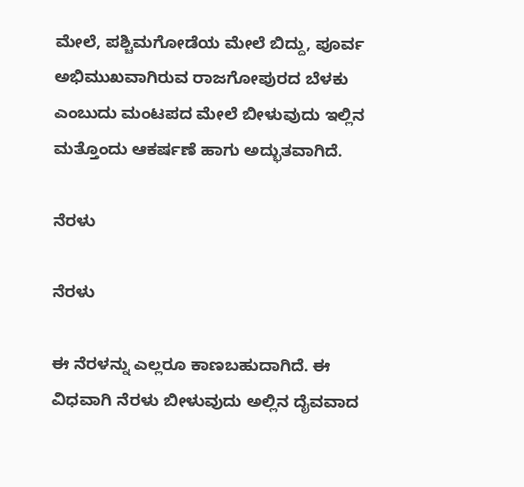ಮೇಲೆ, ಪಶ್ಚಿಮಗೋಡೆಯ ಮೇಲೆ ಬಿದ್ದು, ಪೂರ್ವ ಅಭಿಮುಖವಾಗಿರುವ ರಾಜಗೋಪುರದ ಬೆಳಕು ಎಂಬುದು ಮಂಟಪದ ಮೇಲೆ ಬೀಳುವುದು ಇಲ್ಲಿನ ಮತ್ತೊಂದು ಆಕರ್ಷಣೆ ಹಾಗು ಅದ್ಭುತವಾಗಿದೆ.

ನೆರಳು

ನೆರಳು

ಈ ನೆರಳನ್ನು ಎಲ್ಲರೂ ಕಾಣಬಹುದಾಗಿದೆ. ಈ ವಿಧವಾಗಿ ನೆರಳು ಬೀಳುವುದು ಅಲ್ಲಿನ ದೈವವಾದ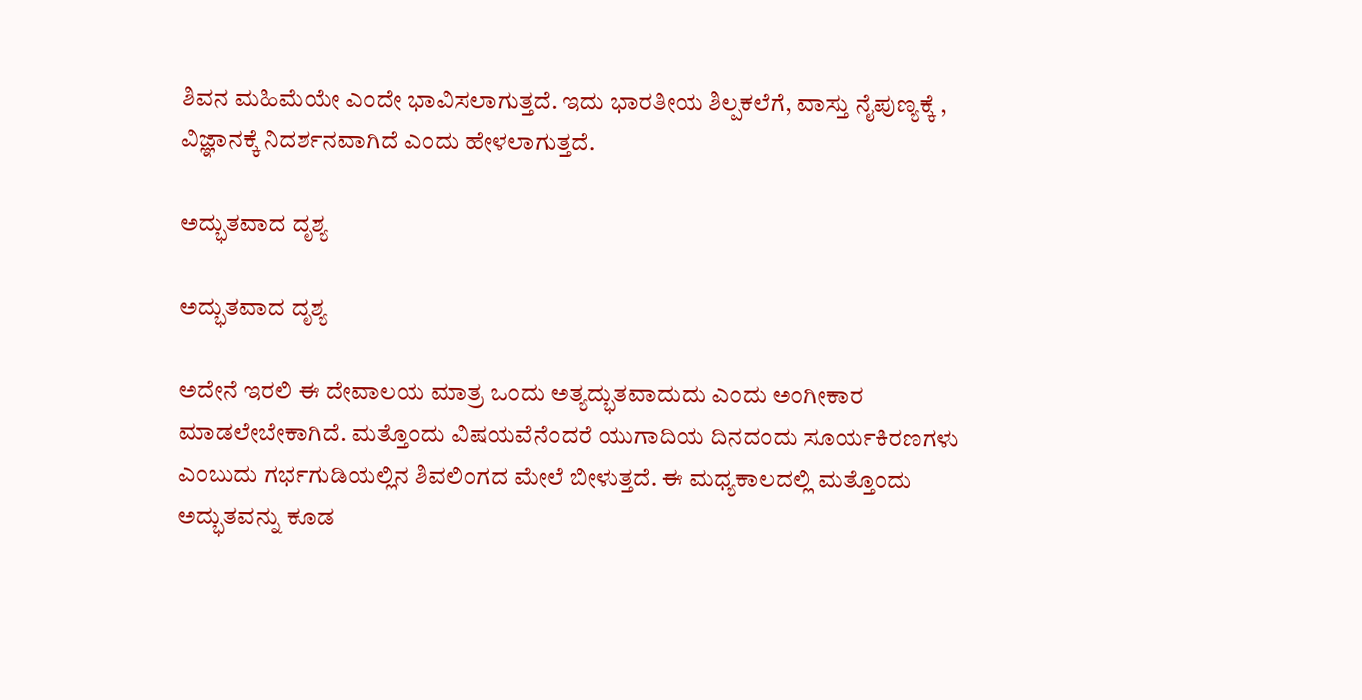ಶಿವನ ಮಹಿಮೆಯೇ ಎಂದೇ ಭಾವಿಸಲಾಗುತ್ತದೆ. ಇದು ಭಾರತೀಯ ಶಿಲ್ಪಕಲೆಗೆ, ವಾಸ್ತು ನೈಪುಣ್ಯಕ್ಕೆ , ವಿಜ್ಞಾನಕ್ಕೆ ನಿದರ್ಶನವಾಗಿದೆ ಎಂದು ಹೇಳಲಾಗುತ್ತದೆ.

ಅದ್ಭುತವಾದ ದೃಶ್ಯ

ಅದ್ಭುತವಾದ ದೃಶ್ಯ

ಅದೇನೆ ಇರಲಿ ಈ ದೇವಾಲಯ ಮಾತ್ರ ಒಂದು ಅತ್ಯದ್ಭುತವಾದುದು ಎಂದು ಅಂಗೀಕಾರ ಮಾಡಲೇಬೇಕಾಗಿದೆ. ಮತ್ತೊಂದು ವಿಷಯವೆನೆಂದರೆ ಯುಗಾದಿಯ ದಿನದಂದು ಸೂರ್ಯಕಿರಣಗಳು ಎಂಬುದು ಗರ್ಭಗುಡಿಯಲ್ಲಿನ ಶಿವಲಿಂಗದ ಮೇಲೆ ಬೀಳುತ್ತದೆ. ಈ ಮಧ್ಯಕಾಲದಲ್ಲಿ ಮತ್ತೊಂದು ಅದ್ಭುತವನ್ನು ಕೂಡ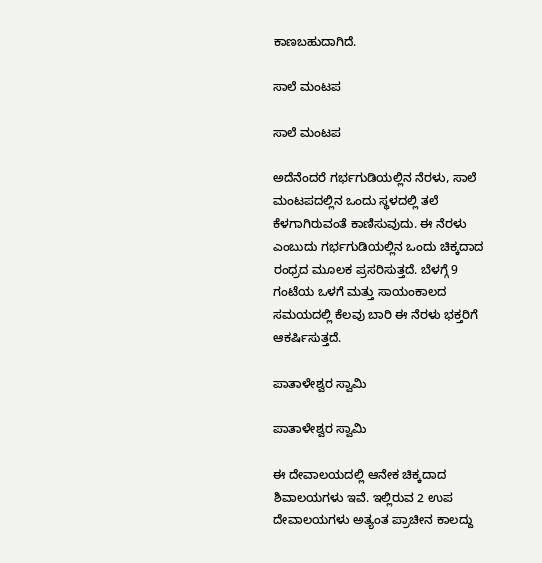ಕಾಣಬಹುದಾಗಿದೆ.

ಸಾಲೆ ಮಂಟಪ

ಸಾಲೆ ಮಂಟಪ

ಅದೆನೆಂದರೆ ಗರ್ಭಗುಡಿಯಲ್ಲಿನ ನೆರಳು, ಸಾಲೆ ಮಂಟಪದಲ್ಲಿನ ಒಂದು ಸ್ಥಳದಲ್ಲಿ ತಲೆ ಕೆಳಗಾಗಿರುವಂತೆ ಕಾಣಿಸುವುದು. ಈ ನೆರಳು ಎಂಬುದು ಗರ್ಭಗುಡಿಯಲ್ಲಿನ ಒಂದು ಚಿಕ್ಕದಾದ ರಂಧ್ರದ ಮೂಲಕ ಪ್ರಸರಿಸುತ್ತದೆ. ಬೆಳಗ್ಗೆ 9 ಗಂಟೆಯ ಒಳಗೆ ಮತ್ತು ಸಾಯಂಕಾಲದ ಸಮಯದಲ್ಲಿ ಕೆಲವು ಬಾರಿ ಈ ನೆರಳು ಭಕ್ತರಿಗೆ ಆಕರ್ಷಿಸುತ್ತದೆ.

ಪಾತಾಳೇಶ್ವರ ಸ್ವಾಮಿ

ಪಾತಾಳೇಶ್ವರ ಸ್ವಾಮಿ

ಈ ದೇವಾಲಯದಲ್ಲಿ ಆನೇಕ ಚಿಕ್ಕದಾದ ಶಿವಾಲಯಗಳು ಇವೆ. ಇಲ್ಲಿರುವ 2 ಉಪ ದೇವಾಲಯಗಳು ಅತ್ಯಂತ ಪ್ರಾಚೀನ ಕಾಲದ್ದು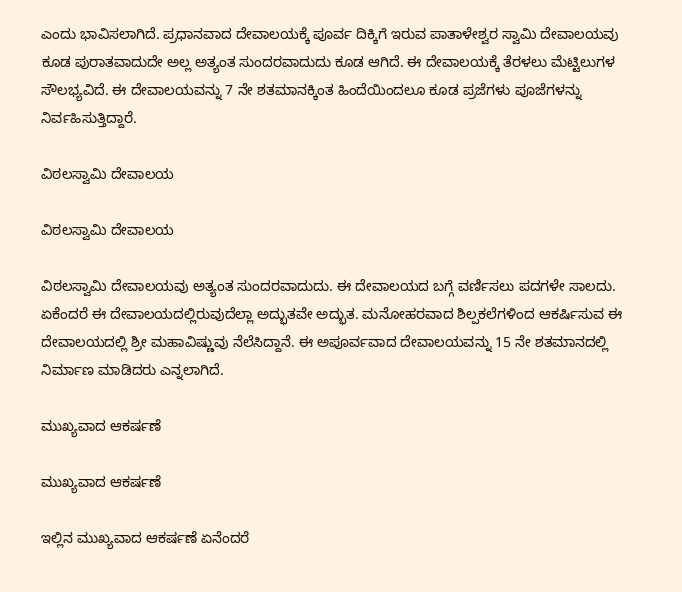ಎಂದು ಭಾವಿಸಲಾಗಿದೆ. ಪ್ರಧಾನವಾದ ದೇವಾಲಯಕ್ಕೆ ಪೂರ್ವ ದಿಕ್ಕಿಗೆ ಇರುವ ಪಾತಾಳೇಶ್ವರ ಸ್ವಾಮಿ ದೇವಾಲಯವು ಕೂಡ ಪುರಾತವಾದುದೇ ಅಲ್ಲ ಅತ್ಯಂತ ಸುಂದರವಾದುದು ಕೂಡ ಆಗಿದೆ. ಈ ದೇವಾಲಯಕ್ಕೆ ತೆರಳಲು ಮೆಟ್ಟಿಲುಗಳ ಸೌಲಭ್ಯವಿದೆ. ಈ ದೇವಾಲಯವನ್ನು 7 ನೇ ಶತಮಾನಕ್ಕಿಂತ ಹಿಂದೆಯಿಂದಲೂ ಕೂಡ ಪ್ರಜೆಗಳು ಪೂಜೆಗಳನ್ನು ನಿರ್ವಹಿಸುತ್ತಿದ್ದಾರೆ.

ವಿಠಲಸ್ವಾಮಿ ದೇವಾಲಯ

ವಿಠಲಸ್ವಾಮಿ ದೇವಾಲಯ

ವಿಠಲಸ್ವಾಮಿ ದೇವಾಲಯವು ಅತ್ಯಂತ ಸುಂದರವಾದುದು. ಈ ದೇವಾಲಯದ ಬಗ್ಗೆ ವರ್ಣಿಸಲು ಪದಗಳೇ ಸಾಲದು. ಏಕೆಂದರೆ ಈ ದೇವಾಲಯದಲ್ಲಿರುವುದೆಲ್ಲಾ ಅದ್ಭುತವೇ ಅದ್ಭುತ. ಮನೋಹರವಾದ ಶಿಲ್ಪಕಲೆಗಳಿಂದ ಆಕರ್ಷಿಸುವ ಈ ದೇವಾಲಯದಲ್ಲಿ ಶ್ರೀ ಮಹಾವಿಷ್ಣುವು ನೆಲೆಸಿದ್ದಾನೆ. ಈ ಅಪೂರ್ವವಾದ ದೇವಾಲಯವನ್ನು 15 ನೇ ಶತಮಾನದಲ್ಲಿ ನಿರ್ಮಾಣ ಮಾಡಿದರು ಎನ್ನಲಾಗಿದೆ.

ಮುಖ್ಯವಾದ ಆಕರ್ಷಣೆ

ಮುಖ್ಯವಾದ ಆಕರ್ಷಣೆ

ಇಲ್ಲಿನ ಮುಖ್ಯವಾದ ಆಕರ್ಷಣೆ ಏನೆಂದರೆ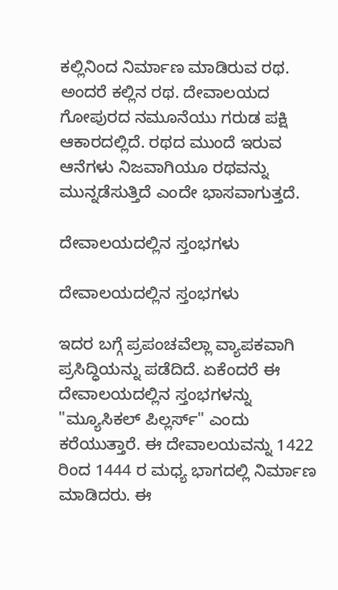ಕಲ್ಲಿನಿಂದ ನಿರ್ಮಾಣ ಮಾಡಿರುವ ರಥ. ಅಂದರೆ ಕಲ್ಲಿನ ರಥ. ದೇವಾಲಯದ ಗೋಪುರದ ನಮೂನೆಯು ಗರುಡ ಪಕ್ಷಿ ಆಕಾರದಲ್ಲಿದೆ. ರಥದ ಮುಂದೆ ಇರುವ ಆನೆಗಳು ನಿಜವಾಗಿಯೂ ರಥವನ್ನು ಮುನ್ನಡೆಸುತ್ತಿದೆ ಎಂದೇ ಭಾಸವಾಗುತ್ತದೆ.

ದೇವಾಲಯದಲ್ಲಿನ ಸ್ತಂಭಗಳು

ದೇವಾಲಯದಲ್ಲಿನ ಸ್ತಂಭಗಳು

ಇದರ ಬಗ್ಗೆ ಪ್ರಪಂಚವೆಲ್ಲಾ ವ್ಯಾಪಕವಾಗಿ ಪ್ರಸಿದ್ಧಿಯನ್ನು ಪಡೆದಿದೆ. ಏಕೆಂದರೆ ಈ ದೇವಾಲಯದಲ್ಲಿನ ಸ್ತಂಭಗಳನ್ನು "ಮ್ಯೂಸಿಕಲ್ ಪಿಲ್ಲರ್ಸ್" ಎಂದು ಕರೆಯುತ್ತಾರೆ. ಈ ದೇವಾಲಯವನ್ನು 1422 ರಿಂದ 1444 ರ ಮಧ್ಯ ಭಾಗದಲ್ಲಿ ನಿರ್ಮಾಣ ಮಾಡಿದರು. ಈ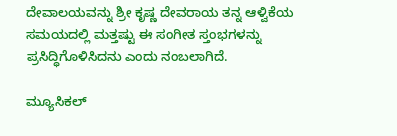ದೇವಾಲಯವನ್ನು ಶ್ರೀ ಕೃಷ್ಣ ದೇವರಾಯ ತನ್ನ ಆಳ್ವಿಕೆಯ ಸಮಯದಲ್ಲಿ ಮತ್ತಷ್ಟು ಈ ಸಂಗೀತ ಸ್ತಂಭಗಳನ್ನು ಪ್ರಸಿದ್ಧಿಗೊಳಿಸಿದನು ಎಂದು ನಂಬಲಾಗಿದೆ.

ಮ್ಯೂಸಿಕಲ್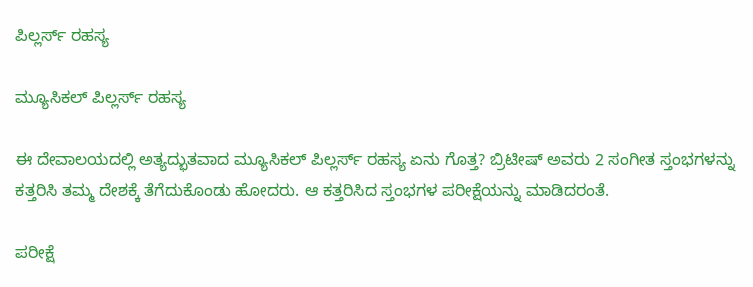ಪಿಲ್ಲರ್ಸ್ ರಹಸ್ಯ

ಮ್ಯೂಸಿಕಲ್ ಪಿಲ್ಲರ್ಸ್ ರಹಸ್ಯ

ಈ ದೇವಾಲಯದಲ್ಲಿ ಅತ್ಯದ್ಭುತವಾದ ಮ್ಯೂಸಿಕಲ್ ಪಿಲ್ಲರ್ಸ್ ರಹಸ್ಯ ಏನು ಗೊತ್ತ? ಬ್ರಿಟೀಷ್ ಅವರು 2 ಸಂಗೀತ ಸ್ತಂಭಗಳನ್ನು ಕತ್ತರಿಸಿ ತಮ್ಮ ದೇಶಕ್ಕೆ ತೆಗೆದುಕೊಂಡು ಹೋದರು. ಆ ಕತ್ತರಿಸಿದ ಸ್ತಂಭಗಳ ಪರೀಕ್ಷೆಯನ್ನು ಮಾಡಿದರಂತೆ.

ಪರೀಕ್ಷೆ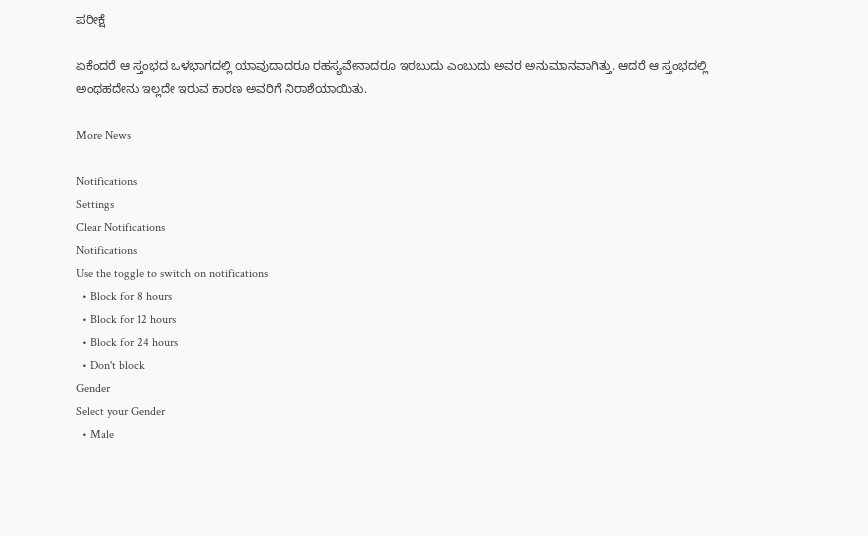ಪರೀಕ್ಷೆ

ಏಕೆಂದರೆ ಆ ಸ್ತಂಭದ ಒಳಭಾಗದಲ್ಲಿ ಯಾವುದಾದರೂ ರಹಸ್ಯವೇನಾದರೂ ಇರಬುದು ಎಂಬುದು ಅವರ ಅನುಮಾನವಾಗಿತ್ತು. ಆದರೆ ಆ ಸ್ತಂಭದಲ್ಲಿ ಅಂಥಹದೇನು ಇಲ್ಲದೇ ಇರುವ ಕಾರಣ ಅವರಿಗೆ ನಿರಾಶೆಯಾಯಿತು.

More News

Notifications
Settings
Clear Notifications
Notifications
Use the toggle to switch on notifications
  • Block for 8 hours
  • Block for 12 hours
  • Block for 24 hours
  • Don't block
Gender
Select your Gender
  • Male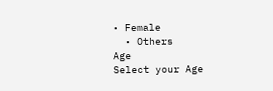• Female
  • Others
Age
Select your Age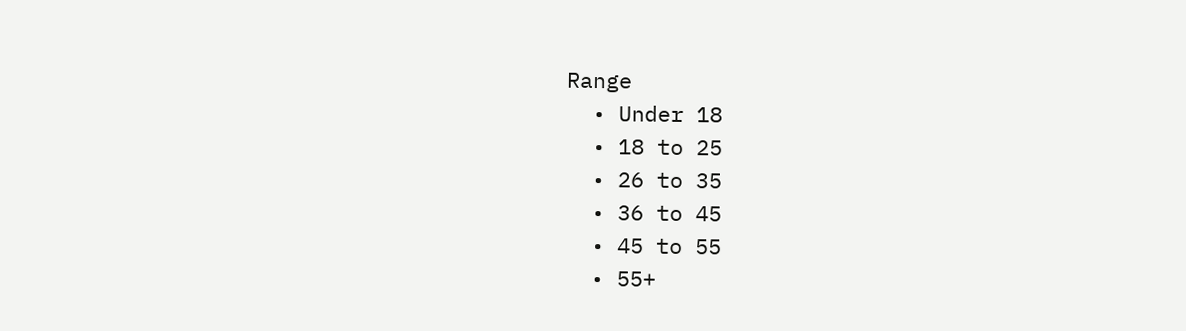Range
  • Under 18
  • 18 to 25
  • 26 to 35
  • 36 to 45
  • 45 to 55
  • 55+